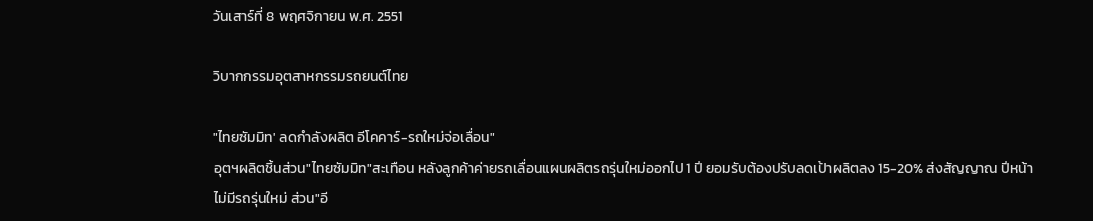วันเสาร์ที่ 8 พฤศจิกายน พ.ศ. 2551

วิบากกรรมอุตสาหกรรมรถยนต์ไทย

"ไทยซัมมิท' ลดกำลังผลิต อีโคคาร์-รถใหม่จ่อเลื่อน"
อุตฯผลิตชิ้นส่วน"ไทยซัมมิท"สะเทือน หลังลูกค้าค่ายรถเลื่อนแผนผลิตรถรุ่นใหม่ออกไป 1 ปี ยอมรับต้องปรับลดเป้าผลิตลง 15-20% ส่งสัญญาณ ปีหน้าไม่มีรถรุ่นใหม่ ส่วน"อี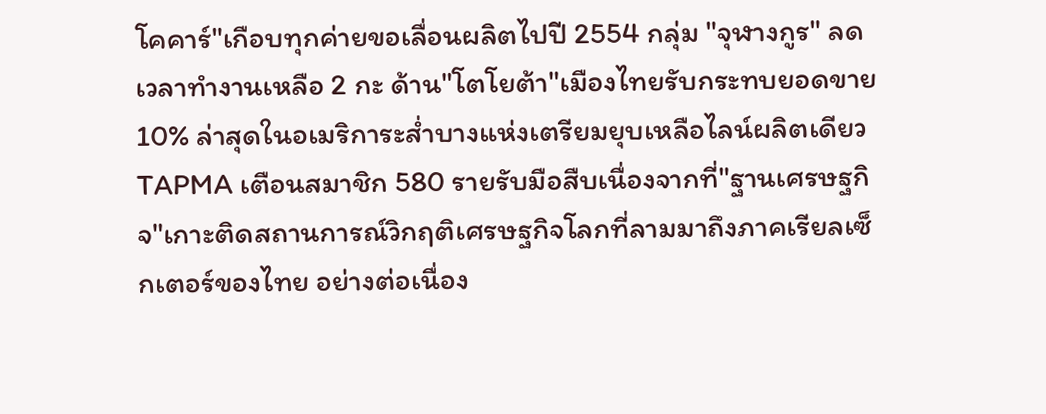โคคาร์"เกือบทุกค่ายขอเลื่อนผลิตไปปี 2554 กลุ่ม "จุฬางกูร" ลดเวลาทำงานเหลือ 2 กะ ด้าน"โตโยต้า"เมืองไทยรับกระทบยอดขาย 10% ล่าสุดในอเมริการะส่ำบางแห่งเตรียมยุบเหลือไลน์ผลิตเดียว TAPMA เตือนสมาชิก 580 รายรับมือสืบเนื่องจากที่"ฐานเศรษฐกิจ"เกาะติดสถานการณ์วิกฤติเศรษฐกิจโลกที่ลามมาถึงภาคเรียลเซ็กเตอร์ของไทย อย่างต่อเนื่อง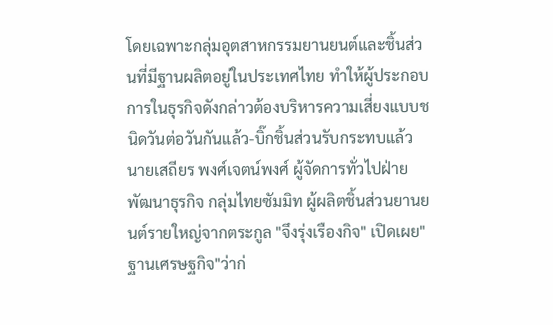โดยเฉพาะกลุ่มอุตสาหกรรมยานยนต์และชิ้นส่วนที่มีฐานผลิตอยู่ในประเทศไทย ทำให้ผู้ประกอบการในธุรกิจดังกล่าวต้องบริหารความเสี่ยงแบบชนิดวันต่อวันกันแล้ว-บิ๊กชิ้นส่วนรับกระทบแล้วนายเสถียร พงศ์เจตน์พงศ์ ผู้จัดการทั่วไปฝ่ายพัฒนาธุรกิจ กลุ่มไทยซัมมิท ผู้ผลิตชิ้นส่วนยานยนต์รายใหญ่จากตระกูล "จึงรุ่งเรืองกิจ" เปิดเผย"ฐานเศรษฐกิจ"ว่าก่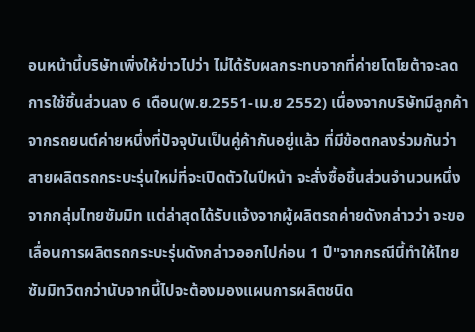อนหน้านี้บริษัทเพิ่งให้ข่าวไปว่า ไม่ได้รับผลกระทบจากที่ค่ายโตโยต้าจะลดการใช้ชิ้นส่วนลง 6 เดือน(พ.ย.2551-เม.ย 2552) เนื่องจากบริษัทมีลูกค้าจากรถยนต์ค่ายหนึ่งที่ปัจจุบันเป็นคู่ค้ากันอยู่แล้ว ที่มีข้อตกลงร่วมกันว่าสายผลิตรถกระบะรุ่นใหม่ที่จะเปิดตัวในปีหน้า จะสั่งซื้อชิ้นส่วนจำนวนหนึ่งจากกลุ่มไทยซัมมิท แต่ล่าสุดได้รับแจ้งจากผู้ผลิตรถค่ายดังกล่าวว่า จะขอเลื่อนการผลิตรถกระบะรุ่นดังกล่าวออกไปก่อน 1 ปี"จากกรณีนี้ทำให้ไทยซัมมิทวิตกว่านับจากนี้ไปจะต้องมองแผนการผลิตชนิด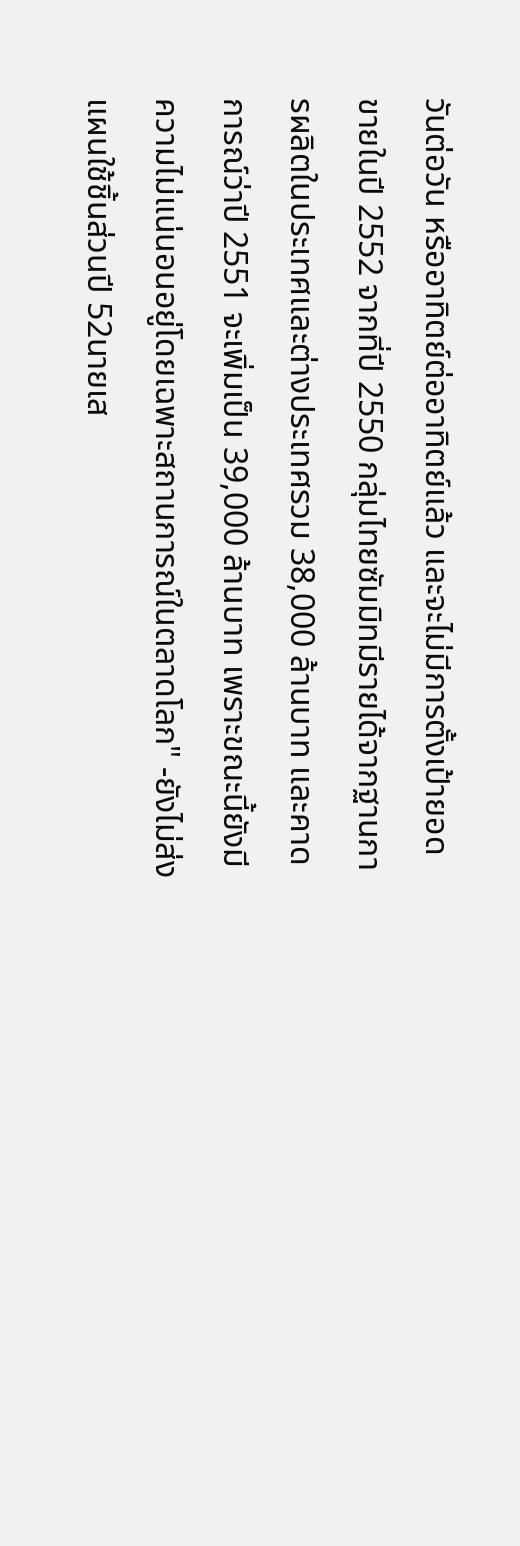วันต่อวัน หรืออาทิตย์ต่ออาทิตย์แล้ว และจะไม่มีการตั้งเป้ายอดขายในปี 2552 จากที่ปี 2550 กลุ่มไทยซัมมิทมีรายได้จากฐานการผลิตในประเทศและต่างประเทศรวม 38,000 ล้านบาท และคาดการณ์ว่าปี 2551 จะเพิ่มเป็น 39,000 ล้านบาท เพราะขณะนี้ยังมีความไม่แน่นอนอยู่โดยเฉพาะสถานการณ์ในตลาดโลก" -ยังไม่ส่งแผนใช้ชิ้นส่วนปี 52นายเส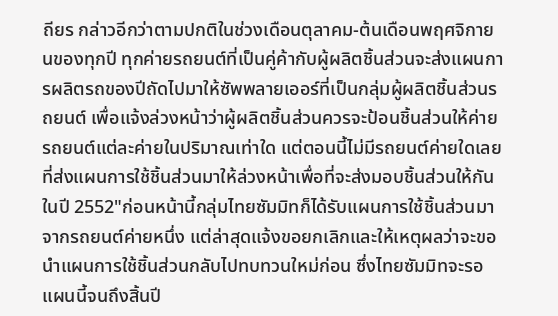ถียร กล่าวอีกว่าตามปกติในช่วงเดือนตุลาคม-ต้นเดือนพฤศจิกายนของทุกปี ทุกค่ายรถยนต์ที่เป็นคู่ค้ากับผู้ผลิตชิ้นส่วนจะส่งแผนการผลิตรถของปีถัดไปมาให้ซัพพลายเออร์ที่เป็นกลุ่มผู้ผลิตชิ้นส่วนรถยนต์ เพื่อแจ้งล่วงหน้าว่าผู้ผลิตชิ้นส่วนควรจะป้อนชิ้นส่วนให้ค่ายรถยนต์แต่ละค่ายในปริมาณเท่าใด แต่ตอนนี้ไม่มีรถยนต์ค่ายใดเลยที่ส่งแผนการใช้ชิ้นส่วนมาให้ล่วงหน้าเพื่อที่จะส่งมอบชิ้นส่วนให้กันในปี 2552"ก่อนหน้านี้กลุ่มไทยซัมมิทก็ได้รับแผนการใช้ชิ้นส่วนมาจากรถยนต์ค่ายหนึ่ง แต่ล่าสุดแจ้งขอยกเลิกและให้เหตุผลว่าจะขอนำแผนการใช้ชิ้นส่วนกลับไปทบทวนใหม่ก่อน ซึ่งไทยซัมมิทจะรอแผนนี้จนถึงสิ้นปี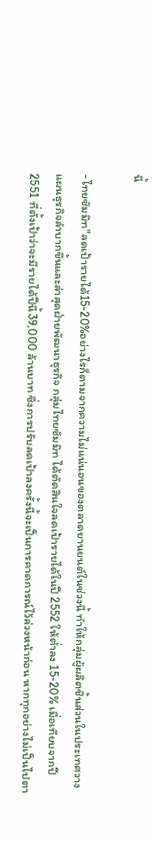นี้

-ไทยซัมมิท"ลดเป้ารายได้15-20%อย่างไรก็ตามจากความไม่แน่นอนของตลาดยานยนต์ในช่วงนี้ ทำให้กลุ่มผู้ผลิตชิ้นส่วนในประเทศวางแผนธุรกิจลำบากขึ้นและล่าสุดฝ่ายพัฒนาธุรกิจ กลุ่มไทยซัมมิท ได้ตัดสินใจลดเป้ารายได้ในปี 2552 ให้ต่ำลง 15-20% เมื่อเทียบจากปี 2551 ที่ตั้งเป้าว่าจะมีรายได้ปีนี้39,000 ล้านบาท ซึ่งการปรับลดเป้าลงครั้งนี้จะเป็นการคาดการณ์ไว้ล่วงหน้าก่อน หากทุกอย่างไม่เป็นไปตา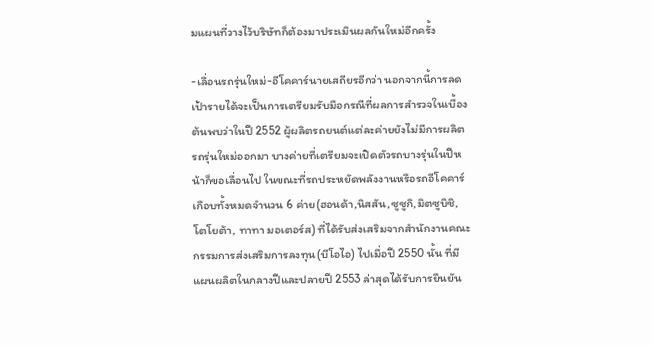มแผนที่วางไว้บริษัทก็ต้องมาประเมินผลกันใหม่อีกครั้ง

-เลื่อนรถรุ่นใหม่-อีโคคาร์นายเสถียรอีกว่า นอกจากนี้การลดเป้ารายได้จะเป็นการเตรียมรับมือกรณีที่ผลการสำรวจในเบื้องต้นพบว่าในปี 2552 ผู้ผลิตรถยนต์แต่ละค่ายยังไม่มีการผลิตรถรุ่นใหม่ออกมา บางค่ายที่เตรียมจะเปิดตัวรถบางรุ่นในปีหน้าก็ขอเลื่อนไป ในขณะที่รถประหยัดพลังงานหรือรถอีโคคาร์เกือบทั้งหมดจำนวน 6 ค่าย(ฮอนด้า,นิสสัน,ซูซูกิ,มิตซูบิชิ,โตโยต้า, ทาทา มอเตอร์ส) ที่ได้รับส่งเสริมจากสำนักงานคณะกรรมการส่งเสริมการลงทุน(บีโอไอ) ไปเมื่อปี 2550 นั้น ที่มีแผนผลิตในกลางปีและปลายปี 2553 ล่าสุดได้รับการยืนยัน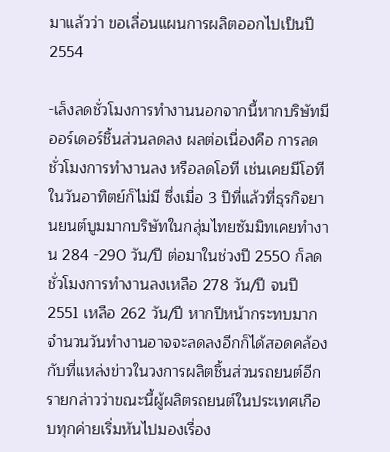มาแล้วว่า ขอเลื่อนแผนการผลิตออกไปเป็นปี 2554

-เล็งลดชั่วโมงการทำงานนอกจากนี้หากบริษัทมีออร์เดอร์ชิ้นส่วนลดลง ผลต่อเนื่องคือ การลดชั่วโมงการทำงานลง หรือลดโอที เช่นเคยมีโอทีในวันอาทิตย์ก็ไม่มี ซึ่งเมื่อ 3 ปีที่แล้วที่ธุรกิจยานยนต์บูมมากบริษัทในกลุ่มไทยซัมมิทเคยทำงาน 284 -290 วัน/ปี ต่อมาในช่วงปี 2550 ก็ลดชั่วโมงการทำงานลงเหลือ 278 วัน/ปี จนปี 2551 เหลือ 262 วัน/ปี หากปีหน้ากระทบมากจำนวนวันทำงานอาจจะลดลงอีกก็ได้สอดคล้องกับที่แหล่งข่าวในวงการผลิตชิ้นส่วนรถยนต์อีกรายกล่าวว่าขณะนี้ผู้ผลิตรถยนต์ในประเทศเกือบทุกค่ายเริ่มหันไปมองเรื่อง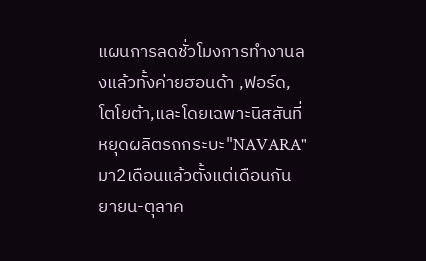แผนการลดชั่วโมงการทำงานลงแล้วทั้งค่ายฮอนด้า ,ฟอร์ด, โตโยต้า,และโดยเฉพาะนิสสันที่หยุดผลิตรถกระบะ"NAVARA"มา2เดือนแล้วตั้งแต่เดือนกันยายน-ตุลาค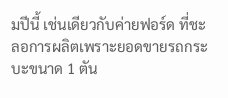มปีนี้ เช่นเดียวกับค่ายฟอร์ด ที่ชะลอการผลิตเพราะยอดขายรถกระบะขนาด 1 ตัน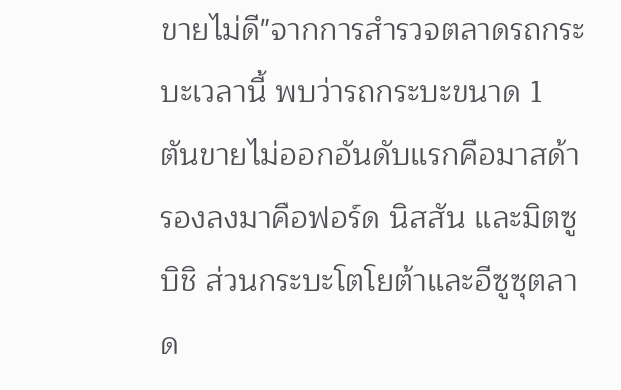ขายไม่ดี"จากการสำรวจตลาดรถกระบะเวลานี้ พบว่ารถกระบะขนาด 1 ตันขายไม่ออกอันดับแรกคือมาสด้า รองลงมาคือฟอร์ด นิสสัน และมิตซูบิชิ ส่วนกระบะโตโยต้าและอีซูซุตลาด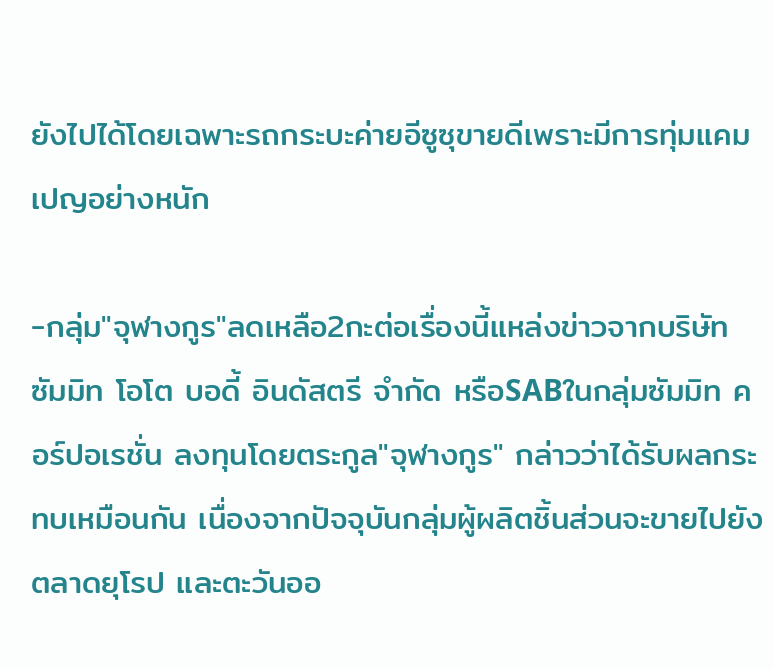ยังไปได้โดยเฉพาะรถกระบะค่ายอีซูซุขายดีเพราะมีการทุ่มแคมเปญอย่างหนัก

-กลุ่ม"จุฬางกูร"ลดเหลือ2กะต่อเรื่องนี้แหล่งข่าวจากบริษัท ซัมมิท โอโต บอดี้ อินดัสตรี จำกัด หรือSABในกลุ่มซัมมิท คอร์ปอเรชั่น ลงทุนโดยตระกูล"จุฬางกูร" กล่าวว่าได้รับผลกระทบเหมือนกัน เนื่องจากปัจจุบันกลุ่มผู้ผลิตชิ้นส่วนจะขายไปยังตลาดยุโรป และตะวันออ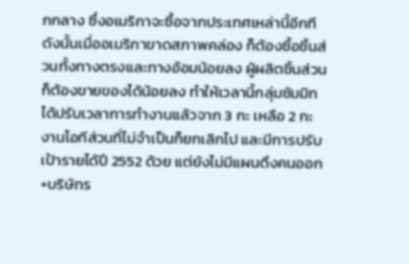กกลาง ซึ่งอเมริกาจะซื้อจากประเทศเหล่านี้อีกที ดังนั้นเมื่ออเมริกาขาดสภาพคล่อง ก็ต้องซื้อชิ้นส่วนทั้งทางตรงและทางอ้อมน้อยลง ผู้ผลิตชิ้นส่วนก็ต้องขายของได้น้อยลง ทำให้เวลานี้กลุ่มซัมมิทได้ปรับเวลาการทำงานแล้วจาก 3 กะ เหลือ 2 กะ งานโอทีส่วนที่ไม่จำเป็นก็ยกเลิกไป และมีการปรับเป้ารายได้ปี 2552 ด้วย แต่ยังไม่มีแผนดึงคนออก+บริษัทร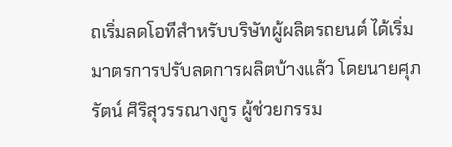ถเริ่มลดโอทีสำหรับบริษัทผู้ผลิตรถยนต์ ได้เริ่มมาตรการปรับลดการผลิตบ้างแล้ว โดยนายศุภรัตน์ ศิริสุวรรณางกูร ผู้ช่วยกรรม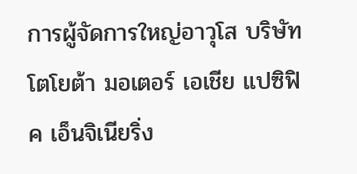การผู้จัดการใหญ่อาวุโส บริษัท โตโยต้า มอเตอร์ เอเชีย แปซิฟิค เอ็นจิเนียริ่ง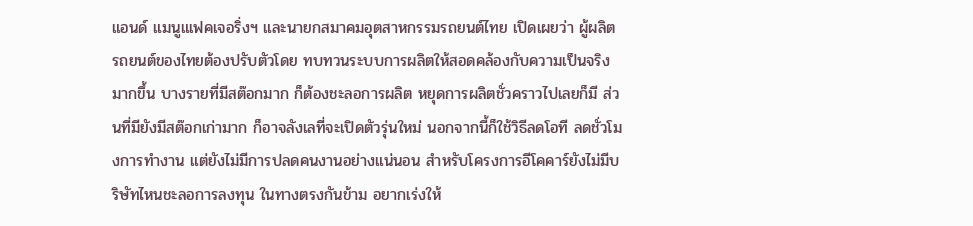แอนด์ แมนูแเฟคเจอริ่งฯ และนายกสมาคมอุตสาหกรรมรถยนต์ไทย เปิดเผยว่า ผู้ผลิตรถยนต์ของไทยต้องปรับตัวโดย ทบทวนระบบการผลิตให้สอดคล้องกับความเป็นจริงมากขึ้น บางรายที่มีสต๊อกมาก ก็ต้องชะลอการผลิต หยุดการผลิตชั่วคราวไปเลยก็มี ส่วนที่มียังมีสต๊อกเก่ามาก ก็อาจลังเลที่จะเปิดตัวรุ่นใหม่ นอกจากนี้ก็ใช้วิธีลดโอที ลดชั่วโมงการทำงาน แต่ยังไม่มีการปลดคนงานอย่างแน่นอน สำหรับโครงการอีโคคาร์ยังไม่มีบริษัทไหนชะลอการลงทุน ในทางตรงกันข้าม อยากเร่งให้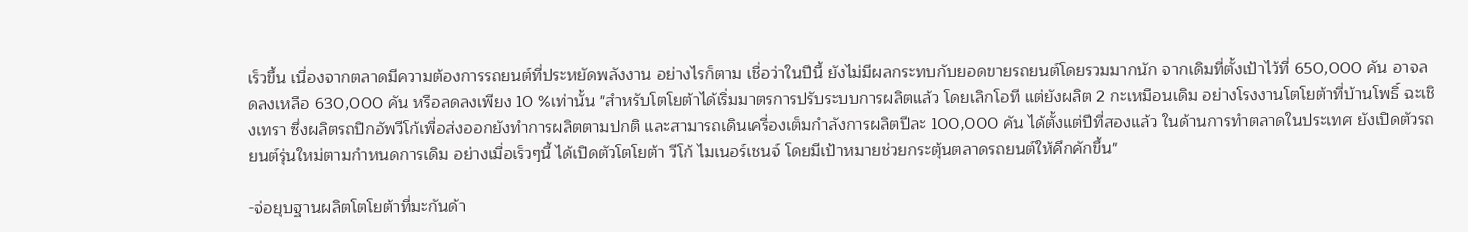เร็วขึ้น เนื่องจากตลาดมีความต้องการรถยนต์ที่ประหยัดพลังงาน อย่างไรก็ตาม เชื่อว่าในปีนี้ ยังไม่มีผลกระทบกับยอดขายรถยนต์โดยรวมมากนัก จากเดิมที่ตั้งเป้าไว้ที่ 650,000 คัน อาจลดลงเหลือ 630,000 คัน หรือลดลงเพียง 10 %เท่านั้น "สำหรับโตโยต้าได้เริ่มมาตรการปรับระบบการผลิตแล้ว โดยเลิกโอที แต่ยังผลิต 2 กะเหมือนเดิม อย่างโรงงานโตโยต้าที่บ้านโพธิ์ ฉะเชิงเทรา ซึ่งผลิตรถปิกอัพวีโก้เพื่อส่งออกยังทำการผลิตตามปกติ และสามารถเดินเครื่องเต็มกำลังการผลิตปีละ 100,000 คัน ได้ตั้งแต่ปีที่สองแล้ว ในด้านการทำตลาดในประเทศ ยังเปิดตัวรถยนต์รุ่นใหม่ตามกำหนดการเดิม อย่างเมื่อเร็วๆนี้ ได้เปิดตัวโตโยต้า วีโก้ ไมเนอร์เชนจ์ โดยมีเป้าหมายช่วยกระตุ้นตลาดรถยนต์ให้คึกคักขึ้น"

-จ่อยุบฐานผลิตโตโยต้าที่มะกันด้า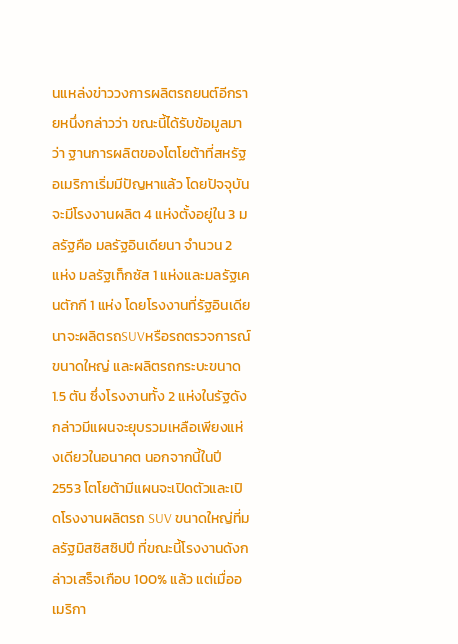นแหล่งข่าววงการผลิตรถยนต์อีกรายหนึ่งกล่าวว่า ขณะนี้ได้รับข้อมูลมาว่า ฐานการผลิตของโตโยต้าที่สหรัฐอเมริกาเริ่มมีปัญหาแล้ว โดยปัจจุบันจะมีโรงงานผลิต 4 แห่งตั้งอยู่ใน 3 มลรัฐคือ มลรัฐอินเดียนา จำนวน 2 แห่ง มลรัฐเท็กซัส 1 แห่งและมลรัฐเคนตักกี 1 แห่ง โดยโรงงานที่รัฐอินเดียนาจะผลิตรถSUVหรือรถตรวจการณ์ขนาดใหญ่ และผลิตรถกระบะขนาด 1.5 ตัน ซึ่งโรงงานทั้ง 2 แห่งในรัฐดังกล่าวมีแผนจะยุบรวมเหลือเพียงแห่งเดียวในอนาคต นอกจากนี้ในปี 2553 โตโยต้ามีแผนจะเปิดตัวและเปิดโรงงานผลิตรถ SUV ขนาดใหญ่ที่มลรัฐมิสซิสซิปปี ที่ขณะนี้โรงงานดังกล่าวเสร็จเกือบ 100% แล้ว แต่เมื่ออเมริกา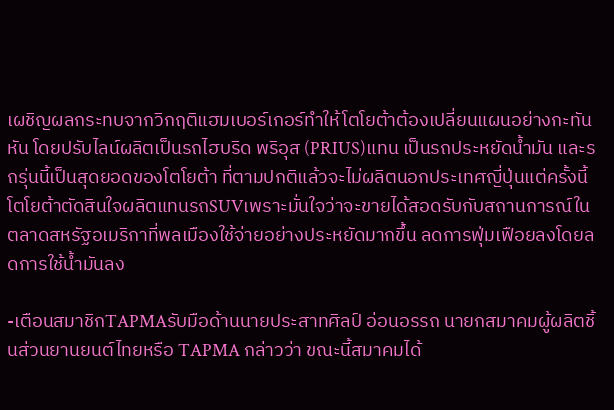เผชิญผลกระทบจากวิกฤติแฮมเบอร์เกอร์ทำให้โตโยต้าต้องเปลี่ยนแผนอย่างกะทันหัน โดยปรับไลน์ผลิตเป็นรถไฮบริด พริอุส (PRIUS)แทน เป็นรถประหยัดน้ำมัน และรถรุ่นนี้เป็นสุดยอดของโตโยต้า ที่ตามปกติแล้วจะไม่ผลิตนอกประเทศญี่ปุ่นแต่ครั้งนี้โตโยต้าตัดสินใจผลิตแทนรถSUVเพราะมั่นใจว่าจะขายได้สอดรับกับสถานการณ์ในตลาดสหรัฐอเมริกาที่พลเมืองใช้จ่ายอย่างประหยัดมากขึ้น ลดการฟุ่มเฟือยลงโดยลดการใช้น้ำมันลง

-เตือนสมาชิกTAPMAรับมือด้านนายประสาทศิลป์ อ่อนอรรถ นายกสมาคมผู้ผลิตชิ้นส่วนยานยนต์ไทยหรือ TAPMA กล่าวว่า ขณะนี้สมาคมได้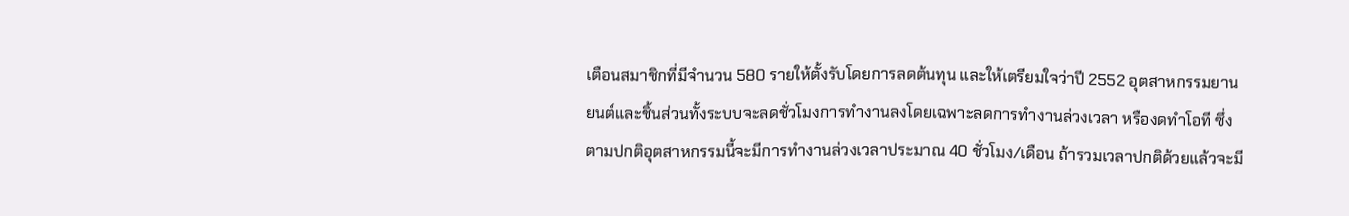เตือนสมาชิกที่มีจำนวน 580 รายให้ตั้งรับโดยการลดต้นทุน และให้เตรียมใจว่าปี 2552 อุตสาหกรรมยานยนต์และชิ้นส่วนทั้งระบบจะลดชั่วโมงการทำงานลงโดยเฉพาะลดการทำงานล่วงเวลา หรืองดทำโอที ซึ่งตามปกติอุตสาหกรรมนี้จะมีการทำงานล่วงเวลาประมาณ 40 ชั่วโมง/เดือน ถ้ารวมเวลาปกติด้วยแล้วจะมี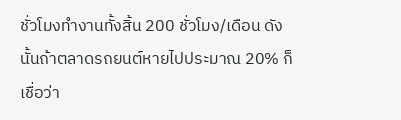ชั่วโมงทำงานทั้งสิ้น 200 ชั่วโมง/เดือน ดังนั้นถ้าตลาดรถยนต์หายไปประมาณ 20% ก็เชื่อว่า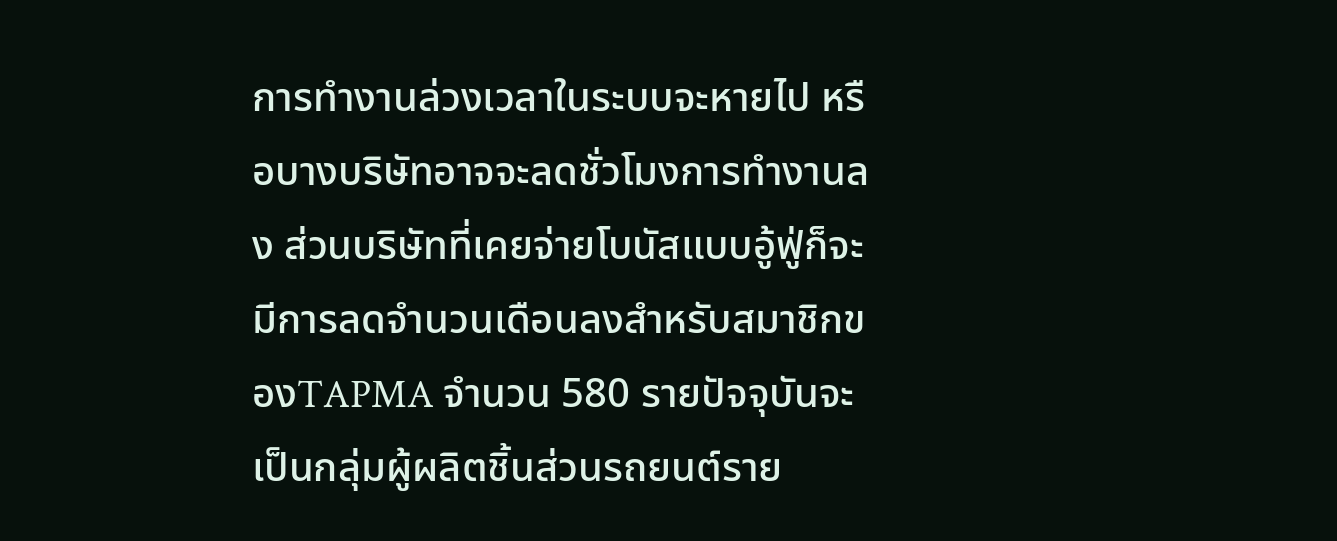การทำงานล่วงเวลาในระบบจะหายไป หรือบางบริษัทอาจจะลดชั่วโมงการทำงานลง ส่วนบริษัทที่เคยจ่ายโบนัสแบบอู้ฟู่ก็จะมีการลดจำนวนเดือนลงสำหรับสมาชิกของTAPMA จำนวน 580 รายปัจจุบันจะเป็นกลุ่มผู้ผลิตชิ้นส่วนรถยนต์ราย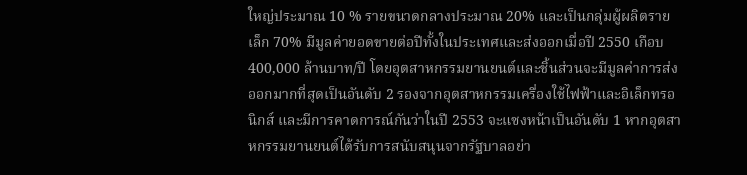ใหญ่ประมาณ 10 % รายขนาดกลางประมาณ 20% และเป็นกลุ่มผู้ผลิตรายเล็ก 70% มีมูลค่ายอดขายต่อปีทั้งในประเทศและส่งออกเมื่อปี 2550 เกือบ 400,000 ล้านบาท/ปี โดยอุตสาหกรรมยานยนต์และชิ้นส่วนจะมีมูลค่าการส่งออกมากที่สุดเป็นอันดับ 2 รองจากอุตสาหกรรมเครื่องใช้ไฟฟ้าและอิเล็กทรอนิกส์ และมีการคาดการณ์กันว่าในปี 2553 จะแซงหน้าเป็นอันดับ 1 หากอุตสาหกรรมยานยนต์ได้รับการสนับสนุนจากรัฐบาลอย่า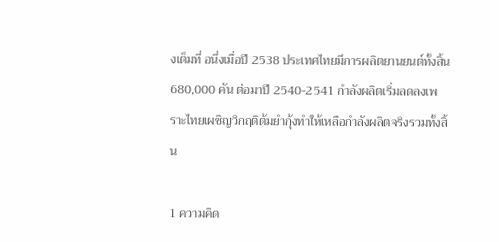งเต็มที่ อนึ่งเมื่อปี 2538 ประเทศไทยมีการผลิตยานยนต์ทั้งสิ้น 680,000 คัน ต่อมาปี 2540-2541 กำลังผลิตเริ่มลดลงเพราะไทยเผชิญวิกฤติต้มยำกุ้งทำให้เหลือกำลังผลิตจริงรวมทั้งสิ้น

1 ความคิด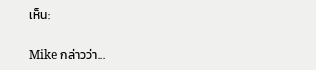เห็น:

Mike กล่าวว่า...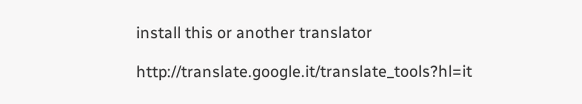install this or another translator

http://translate.google.it/translate_tools?hl=it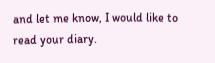and let me know, I would like to read your diary.